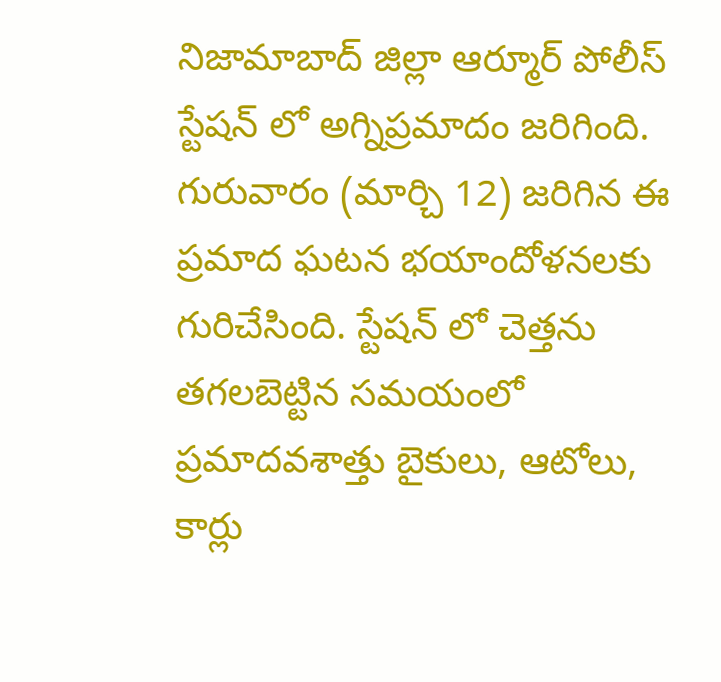నిజామాబాద్ జిల్లా ఆర్మూర్ పోలీస్ స్టేషన్ లో అగ్నిప్రమాదం జరిగింది. గురువారం (మార్చి 12) జరిగిన ఈ ప్రమాద ఘటన భయాందోళనలకు గురిచేసింది. స్టేషన్ లో చెత్తను తగలబెట్టిన సమయంలో ప్రమాదవశాత్తు బైకులు, ఆటోలు, కార్లు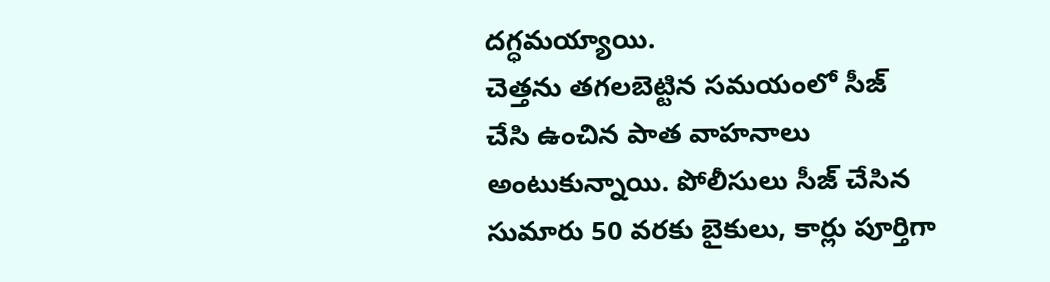దగ్ధమయ్యాయి.
చెత్తను తగలబెట్టిన సమయంలో సీజ్ చేసి ఉంచిన పాత వాహనాలు అంటుకున్నాయి. పోలీసులు సీజ్ చేసిన సుమారు 50 వరకు బైకులు, కార్లు పూర్తిగా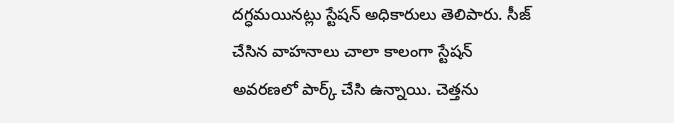దగ్ధమయినట్లు స్టేషన్ అధికారులు తెలిపారు. సీజ్ చేసిన వాహనాలు చాలా కాలంగా స్టేషన్ అవరణలో పార్క్ చేసి ఉన్నాయి. చెత్తను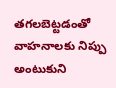తగలబెట్టడంతో వాహనాలకు నిప్పు అంటుకుని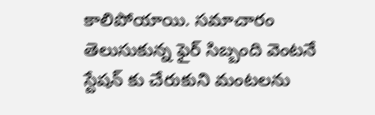కాలిపోయాయి. సమాచారం తెలుసుకున్న ఫైర్ సిబ్బంది వెంటనే స్టేషన్ కు చేరుకుని మంటలను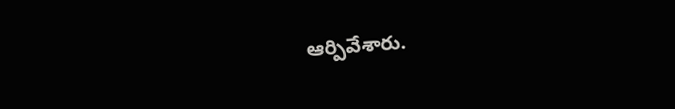ఆర్పివేశారు.